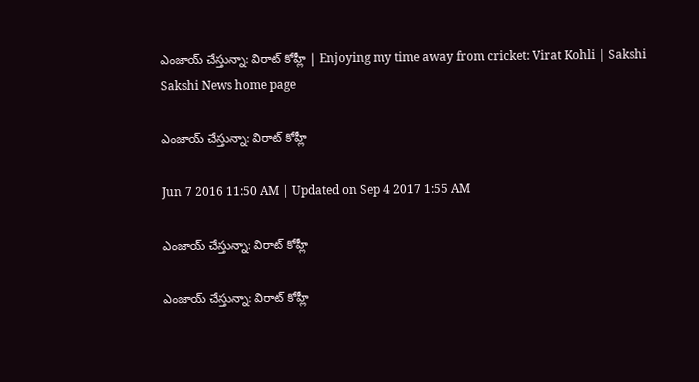ఎంజాయ్ చేస్తున్నా: విరాట్ కోహ్లీ | Enjoying my time away from cricket: Virat Kohli | Sakshi
Sakshi News home page

ఎంజాయ్ చేస్తున్నా: విరాట్ కోహ్లీ

Jun 7 2016 11:50 AM | Updated on Sep 4 2017 1:55 AM

ఎంజాయ్ చేస్తున్నా: విరాట్ కోహ్లీ

ఎంజాయ్ చేస్తున్నా: విరాట్ కోహ్లీ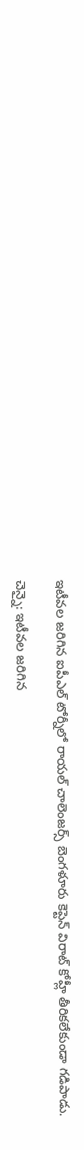ఇటీవల జరిగిన ఐపీఎల్ టోర్నీలో రాయల్ చాలెంజర్స్ బెంగళూరు కెప్టెన్ విరాట్ కోహ్లీ తీరికలేకుండా గడిపాడు.

చెన్నై: ఇటీవల జరిగిన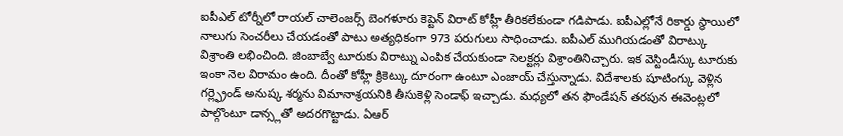ఐపీఎల్ టోర్నీలో రాయల్ చాలెంజర్స్ బెంగళూరు కెప్టెన్ విరాట్ కోహ్లీ తీరికలేకుండా గడిపాడు. ఐపీఎల్లోనే రికార్డు స్థాయిలో నాలుగు సెంచరీలు చేయడంతో పాటు అత్యధికంగా 973 పరుగులు సాధించాడు. ఐపీఎల్ ముగియడంతో విరాట్కు విశ్రాంతి లభించింది. జింబాబ్వే టూరుకు విరాట్ను ఎంపిక చేయకుండా సెలక్టర్లు విశ్రాంతినిచ్చారు. ఇక వెస్టిండీస్కు టూరుకు ఇంకా నెల విరామం ఉంది. దీంతో కోహ్లీ క్రికెట్కు దూరంగా ఉంటూ ఎంజాయ్ చేస్తున్నాడు. విదేశాలకు షూటింగ్కు వెళ్లిన గర్ల్ఫ్రెండ్ అనుష్క శర్మను విమానాశ్రయనికి తీసుకెళ్లి సెండాఫ్ ఇచ్చాడు. మధ్యలో తన ఫౌండేషన్ తరపున ఈవెంట్లలో పాల్గొంటూ డాన్స్లతో అదరగొట్టాడు. ఏఆర్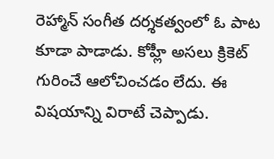రెహ్మాన్ సంగీత దర్శకత్వంలో ఓ పాట కూడా పాడాడు. కోహ్లీ అసలు క్రికెట్ గురించే ఆలోచించడం లేదు. ఈ విషయాన్ని విరాటే చెప్పాడు.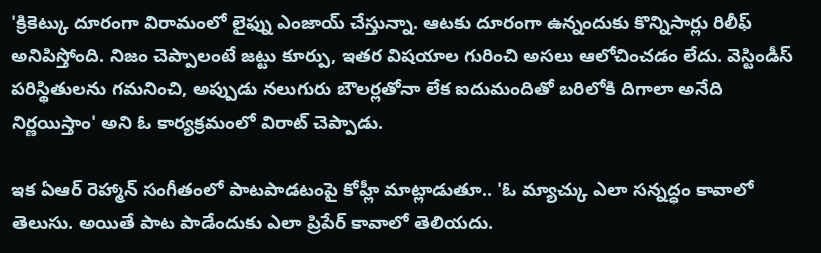'క్రికెట్కు దూరంగా విరామంలో లైఫ్ను ఎంజాయ్ చేస్తున్నా. ఆటకు దూరంగా ఉన్నందుకు కొన్నిసార్లు రిలీఫ్ అనిపిస్తోంది. నిజం చెప్పాలంటే జట్టు కూర్పు, ఇతర విషయాల గురించి అసలు ఆలోచించడం లేదు. వెస్టిండీస్ పరిస్థితులను గమనించి, అప్పుడు నలుగురు బౌలర్లతోనా లేక ఐదుమందితో బరిలోకి దిగాలా అనేది నిర్ణయిస్తాం' అని ఓ కార్యక్రమంలో విరాట్ చెప్పాడు.

ఇక ఏఆర్ రెహ్మాన్ సంగీతంలో పాటపాడటంపై కోహ్లీ మాట్లాడుతూ.. 'ఓ మ్యాచ్కు ఎలా సన్నద్ధం కావాలో తెలుసు. అయితే పాట పాడేందుకు ఎలా ప్రిపేర్ కావాలో తెలియదు.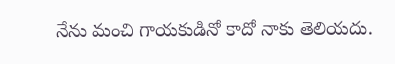నేను మంచి గాయకుడినో కాదో నాకు తెలియదు.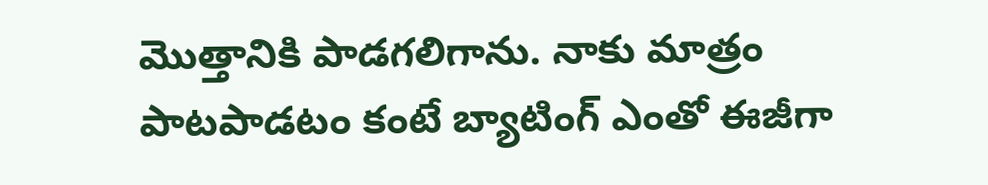మొత్తానికి పాడగలిగాను. నాకు మాత్రం పాటపాడటం కంటే బ్యాటింగ్ ఎంతో ఈజీగా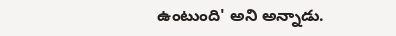ఉంటుంది' అని అన్నాడు.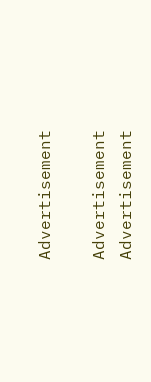Advertisement

Advertisement
Advertisement